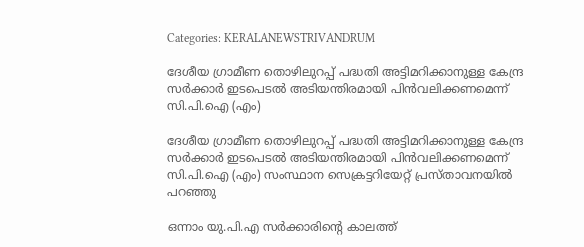Categories: KERALANEWSTRIVANDRUM

ദേശീയ ഗ്രാമീണ തൊഴിലുറപ്പ്‌ പദ്ധതി അട്ടിമറിക്കാനുള്ള കേന്ദ്ര സര്‍ക്കാര്‍ ഇടപെടല്‍ അടിയന്തിരമായി പിന്‍വലിക്കണമെന്ന്‌ സി.പി.ഐ (എം)

ദേശീയ ഗ്രാമീണ തൊഴിലുറപ്പ്‌ പദ്ധതി അട്ടിമറിക്കാനുള്ള കേന്ദ്ര സര്‍ക്കാര്‍ ഇടപെടല്‍ അടിയന്തിരമായി പിന്‍വലിക്കണമെന്ന്‌ സി.പി.ഐ (എം) സംസ്ഥാന സെക്രട്ടറിയേറ്റ്‌ പ്രസ്‌താവനയില്‍ പറഞ്ഞു

ഒന്നാം യു.പി.എ സര്‍ക്കാരിന്റെ കാലത്ത്‌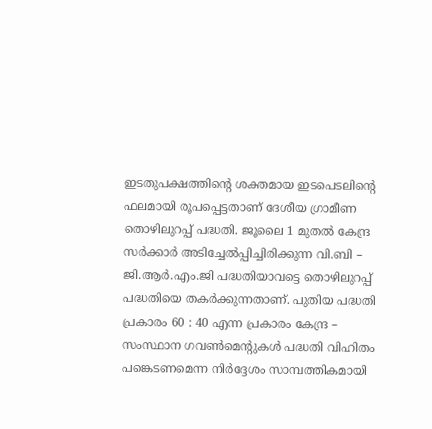ഇടതുപക്ഷത്തിന്റെ ശക്തമായ ഇടപെടലിന്റെ ഫലമായി രൂപപ്പെട്ടതാണ്‌ ദേശീയ ഗ്രാമീണ തൊഴിലുറപ്പ്‌ പദ്ധതി. ജൂലൈ 1 മുതല്‍ കേന്ദ്ര സര്‍ക്കാര്‍ അടിച്ചേല്‍പ്പിച്ചിരിക്കുന്ന വി.ബി – ജി.ആര്‍.എം.ജി പദ്ധതിയാവട്ടെ തൊഴിലുറപ്പ്‌ പദ്ധതിയെ തകര്‍ക്കുന്നതാണ്‌. പുതിയ പദ്ധതി പ്രകാരം 60 : 40 എന്ന പ്രകാരം കേന്ദ്ര – സംസ്ഥാന ഗവണ്‍മെന്റുകള്‍ പദ്ധതി വിഹിതം പങ്കെടണമെന്ന നിര്‍ദ്ദേശം സാമ്പത്തികമായി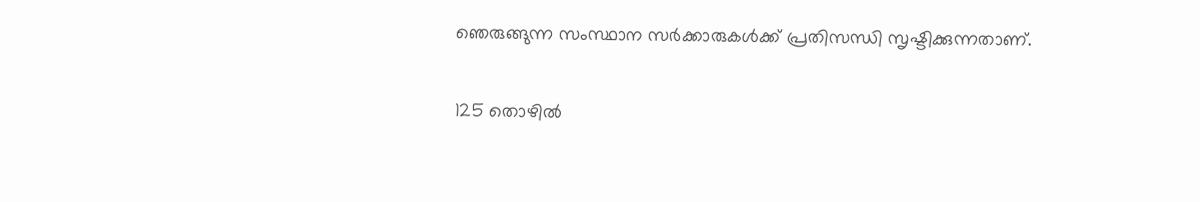ഞെരുങ്ങുന്ന സംസ്ഥാന സര്‍ക്കാരുകള്‍ക്ക്‌ പ്രതിസന്ധി സൃഷ്ടിക്കുന്നതാണ്‌.

125 തൊഴില്‍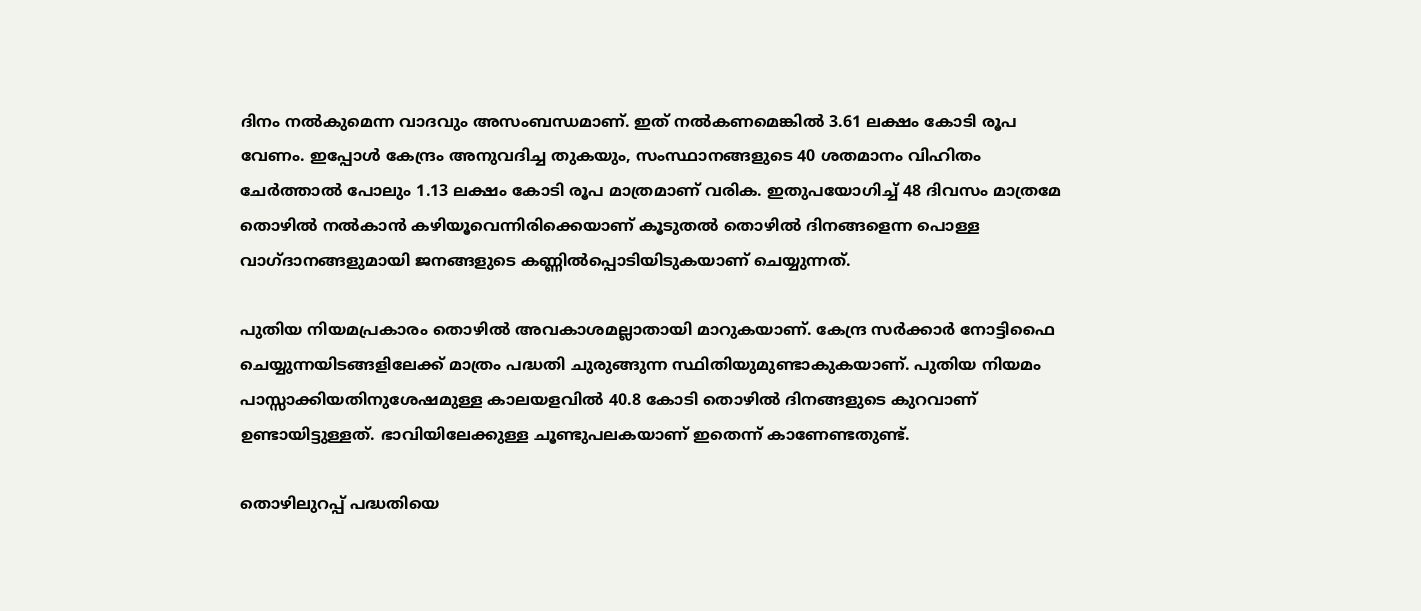ദിനം നല്‍കുമെന്ന വാദവും അസംബന്ധമാണ്‌. ഇത്‌ നല്‍കണമെങ്കില്‍ 3.61 ലക്ഷം കോടി രൂപ വേണം. ഇപ്പോള്‍ കേന്ദ്രം അനുവദിച്ച തുകയും, സംസ്ഥാനങ്ങളുടെ 40 ശതമാനം വിഹിതം ചേര്‍ത്താല്‍ പോലും 1.13 ലക്ഷം കോടി രൂപ മാത്രമാണ്‌ വരിക. ഇതുപയോഗിച്ച്‌ 48 ദിവസം മാത്രമേ തൊഴില്‍ നല്‍കാന്‍ കഴിയൂവെന്നിരിക്കെയാണ്‌ കൂടുതല്‍ തൊഴില്‍ ദിനങ്ങളെന്ന പൊള്ള വാഗ്‌ദാനങ്ങളുമായി ജനങ്ങളുടെ കണ്ണില്‍പ്പൊടിയിടുകയാണ്‌ ചെയ്യുന്നത്‌.

പുതിയ നിയമപ്രകാരം തൊഴില്‍ അവകാശമല്ലാതായി മാറുകയാണ്‌. കേന്ദ്ര സര്‍ക്കാര്‍ നോട്ടിഫൈ ചെയ്യുന്നയിടങ്ങളിലേക്ക്‌ മാത്രം പദ്ധതി ചുരുങ്ങുന്ന സ്ഥിതിയുമുണ്ടാകുകയാണ്‌. പുതിയ നിയമം പാസ്സാക്കിയതിനുശേഷമുള്ള കാലയളവില്‍ 40.8 കോടി തൊഴില്‍ ദിനങ്ങളുടെ കുറവാണ്‌ ഉണ്ടായിട്ടുള്ളത്‌. ഭാവിയിലേക്കുള്ള ചൂണ്ടുപലകയാണ്‌ ഇതെന്ന്‌ കാണേണ്ടതുണ്ട്‌.

തൊഴിലുറപ്പ്‌ പദ്ധതിയെ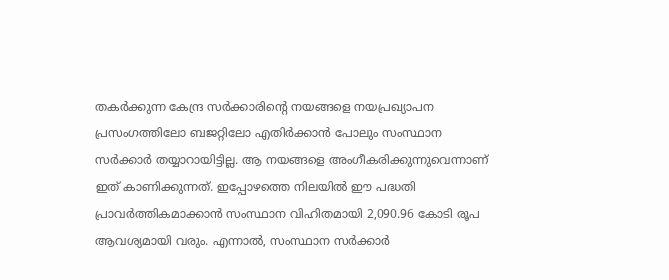തകര്‍ക്കുന്ന കേന്ദ്ര സര്‍ക്കാരിന്റെ നയങ്ങളെ നയപ്രഖ്യാപന പ്രസംഗത്തിലോ ബജറ്റിലോ എതിര്‍ക്കാന്‍ പോലും സംസ്ഥാന സര്‍ക്കാര്‍ തയ്യാറായിട്ടില്ല. ആ നയങ്ങളെ അംഗീകരിക്കുന്നുവെന്നാണ്‌ ഇത്‌ കാണിക്കുന്നത്‌. ഇപ്പോഴത്തെ നിലയില്‍ ഈ പദ്ധതി പ്രാവര്‍ത്തികമാക്കാന്‍ സംസ്ഥാന വിഹിതമായി 2,090.96 കോടി രൂപ ആവശ്യമായി വരും. എന്നാല്‍, സംസ്ഥാന സര്‍ക്കാര്‍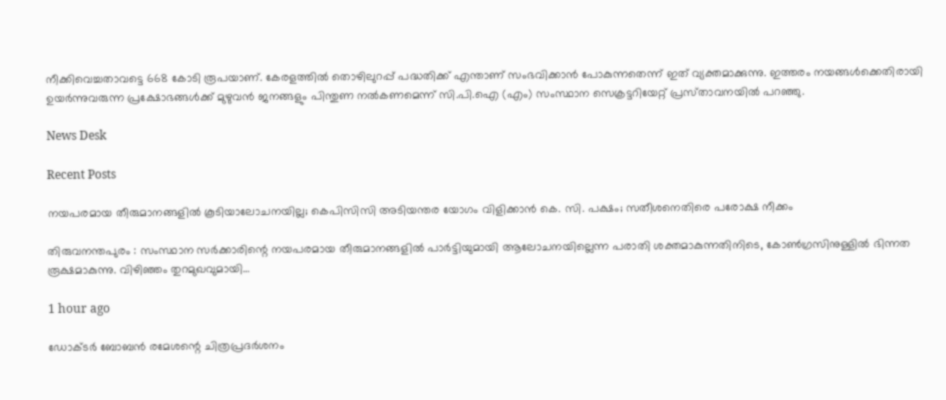നീക്കിവെച്ചതാവട്ടെ 668 കോടി രൂപയാണ്‌. കേരളത്തില്‍ തൊഴിലുറപ്പ്‌ പദ്ധതിക്ക്‌ എന്താണ്‌ സംഭവിക്കാന്‍ പോകുന്നതെന്ന്‌ ഇത്‌ വ്യക്തമാക്കുന്നു. ഇത്തരം നയങ്ങള്‍ക്കെതിരായി ഉയര്‍ന്നുവരുന്ന പ്രക്ഷോഭങ്ങള്‍ക്ക്‌ മുഴുവന്‍ ജനങ്ങളും പിന്തുണ നല്‍കണമെന്ന്‌ സി.പി.ഐ (എം) സംസ്ഥാന സെക്രട്ടറിയേറ്റ്‌ പ്രസ്‌താവനയില്‍ പറഞ്ഞു.

News Desk

Recent Posts

നയപരമായ തീരുമാനങ്ങളിൽ കൂടിയാലോചനയില്ല; കെപിസിസി അടിയന്തര യോഗം വിളിക്കാൻ കെ. സി. പക്ഷം; സതീശനെതിരെ പരോക്ഷ നീക്കം

തിരുവനന്തപുരം : സംസ്ഥാന സർക്കാരിന്റെ നയപരമായ തീരുമാനങ്ങളിൽ പാർട്ടിയുമായി ആലോചനയില്ലെന്ന പരാതി ശക്തമാകുന്നതിനിടെ, കോൺഗ്രസിനുള്ളിൽ ഭിന്നത രൂക്ഷമാകുന്നു. വിഴിഞ്ഞം തുറമുഖവുമായി…

1 hour ago

ഡോക്ടർ ബോബൻ രമേശന്റെ ചിത്രപ്രദർശനം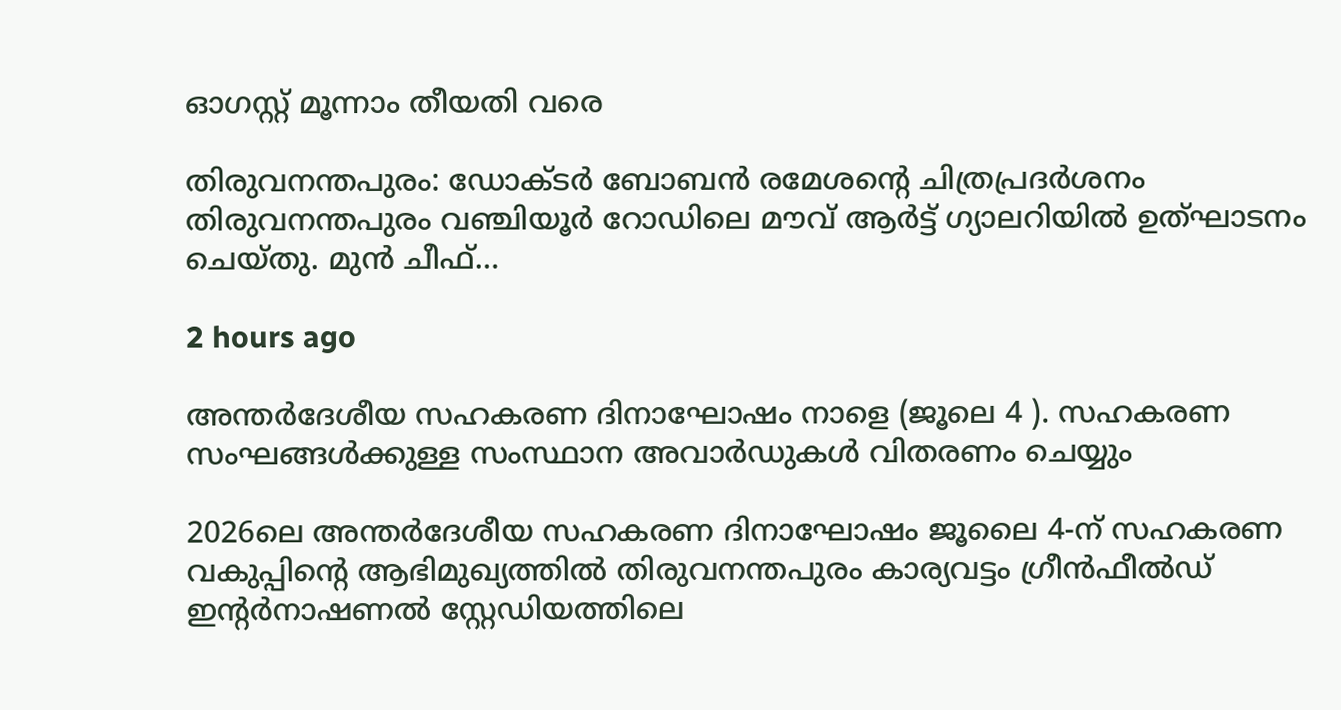ഓഗസ്റ്റ് മൂന്നാം തീയതി വരെ

തിരുവനന്തപുരം: ഡോക്ടർ ബോബൻ രമേശന്റെ ചിത്രപ്രദർശനം തിരുവനന്തപുരം വഞ്ചിയൂർ റോഡിലെ മൗവ് ആർട്ട് ഗ്യാലറിയിൽ ഉത്ഘാടനം ചെയ്തു. മുൻ ചീഫ്…

2 hours ago

അന്തർദേശീയ സഹകരണ ദിനാഘോഷം നാളെ (ജൂലെ 4 ). സഹകരണ സംഘങ്ങൾക്കുള്ള സംസ്ഥാന അവാർഡുകൾ വിതരണം ചെയ്യും

2026ലെ അന്തർദേശീയ സഹകരണ ദിനാഘോഷം ജൂലൈ 4-ന് സഹകരണ വകുപ്പിന്റെ ആഭിമുഖ്യത്തിൽ തിരുവനന്തപുരം കാര്യവട്ടം ഗ്രീൻഫീൽഡ് ഇന്റർനാഷണൽ സ്റ്റേഡിയത്തിലെ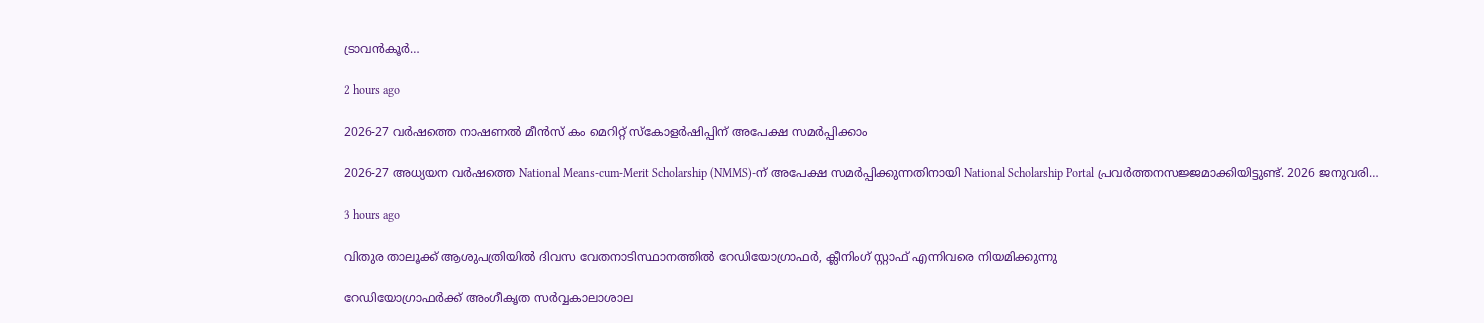ട്രാവൻകൂർ…

2 hours ago

2026-27 വർഷത്തെ നാഷണൽ മീൻസ് കം മെറിറ്റ് സ്കോളർഷിപ്പിന് അപേക്ഷ സമർപ്പിക്കാം

2026-27 അധ്യയന വർഷത്തെ National Means-cum-Merit Scholarship (NMMS)-ന് അപേക്ഷ സമർപ്പിക്കുന്നതിനായി National Scholarship Portal പ്രവർത്തനസജ്ജമാക്കിയിട്ടുണ്ട്. 2026 ജനുവരി…

3 hours ago

വിതുര താലൂക്ക് ആശുപത്രിയില്‍ ദിവസ വേതനാടിസ്ഥാനത്തില്‍ റേഡിയോഗ്രാഫര്‍, ക്ലീനിംഗ് സ്റ്റാഫ് എന്നിവരെ നിയമിക്കുന്നു

റേഡിയോഗ്രാഫര്‍ക്ക് അംഗീകൃത സര്‍വ്വകാലാശാല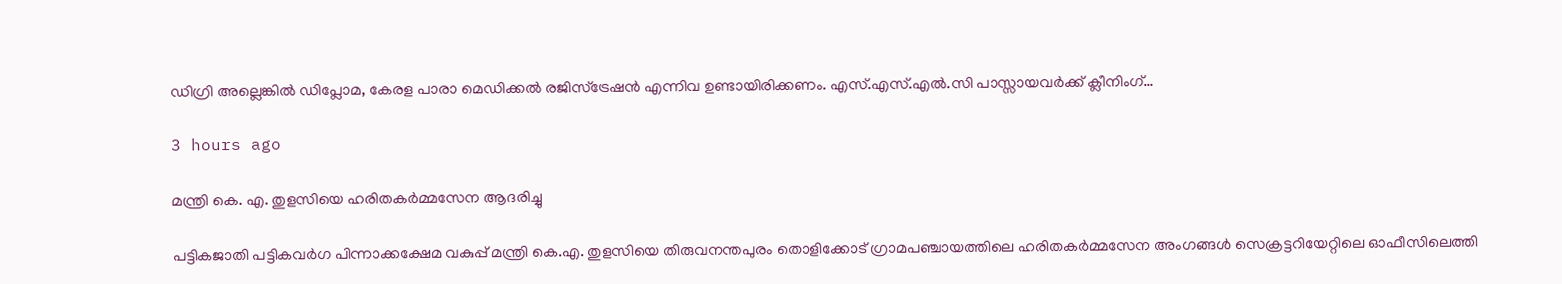ഡിഗ്രി അല്ലെങ്കില്‍ ഡിപ്ലോമ, കേരള പാരാ മെഡിക്കല്‍ രജിസ്‌ട്രേഷന്‍ എന്നിവ ഉണ്ടായിരിക്കണം. എസ്.എസ്.എല്‍.സി പാസ്സായവര്‍ക്ക് ക്ലീനിംഗ്…

3 hours ago

മന്ത്രി കെ. എ. തുളസിയെ ഹരിതകർമ്മസേന ആദരിച്ചു

പട്ടികജാതി പട്ടികവർഗ പിന്നാക്കക്ഷേമ വകുപ്പ് മന്ത്രി കെ.എ. തുളസിയെ തിരുവനന്തപുരം തൊളിക്കോട് ഗ്രാമപഞ്ചായത്തിലെ ഹരിതകർമ്മസേന അംഗങ്ങൾ സെക്രട്ടറിയേറ്റിലെ ഓഫീസിലെത്തി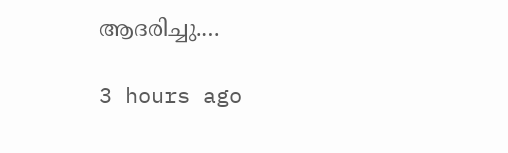ആദരിച്ചു.…

3 hours ago